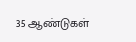35 ஆண்டுகள்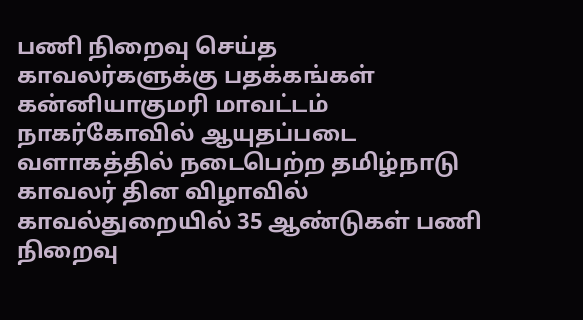பணி நிறைவு செய்த காவலர்களுக்கு பதக்கங்கள்
கன்னியாகுமரி மாவட்டம் நாகர்கோவில் ஆயுதப்படை வளாகத்தில் நடைபெற்ற தமிழ்நாடு காவலர் தின விழாவில் காவல்துறையில் 35 ஆண்டுகள் பணி நிறைவு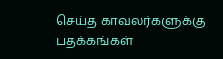செய்த காவலர்களுக்கு பதக்கங்கள்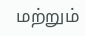மற்றும்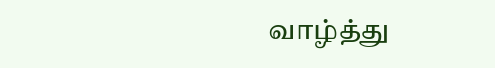வாழ்த்து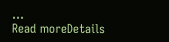...
Read moreDetails